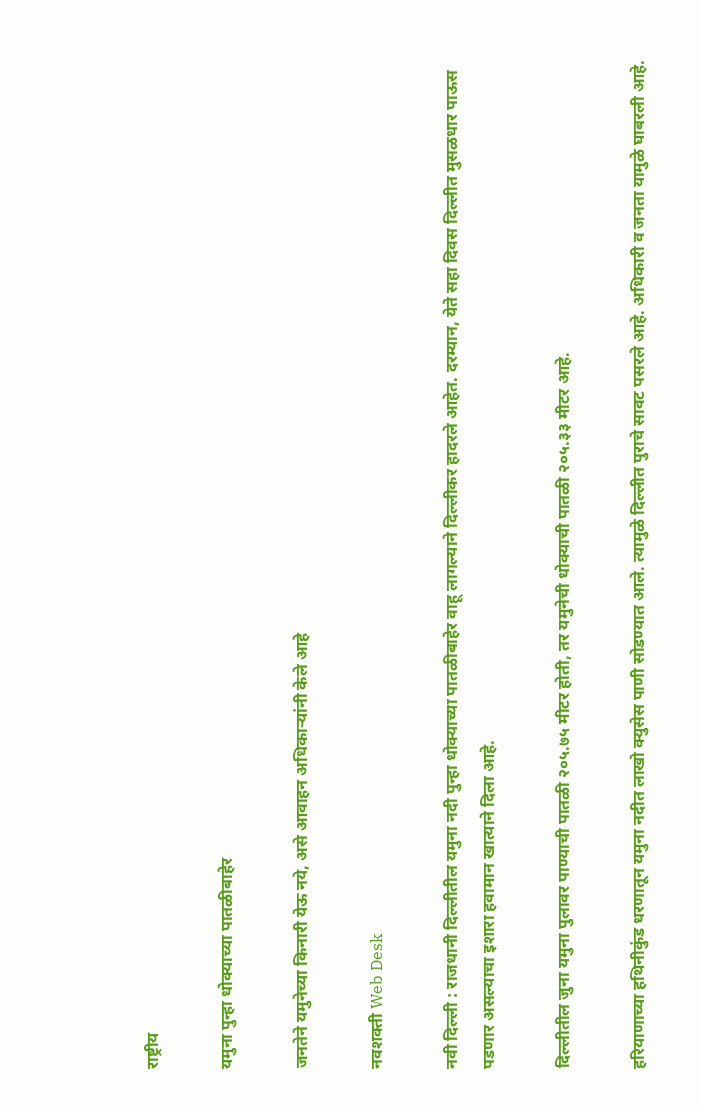राष्ट्रीय

यमुना पुन्हा धोक्याच्या पातळीबाहेर

जनतेने यमुनेच्या किनारी येऊ नये, असे आवाहन अधिकाऱ्यांनी केले आहे

नवशक्ती Web Desk

नवी दिल्ली : राजधानी दिल्लीतील यमुना नदी पुन्हा धोक्याच्या पातळीबाहेर वाहू लागल्याने दिल्लीकर हादरले आहेत. दरम्यान, येते सहा दिवस दिल्लीत मुसळधार पाऊस पडणार असल्याचा इशारा हवामान खात्याने दिला आहे.

दिल्लीतील जुना यमुना पुलावर पाण्याची पातळी २०५.७५ मीटर होती, तर यमुनेची धोक्याची पातळी २०५.३३ मीटर आहे.

हरियाणाच्या हथिनीकुंड धरणातून यमुना नदीत लाखो क्युसेस पाणी सोडण्यात आले. त्यामुळे दिल्लीत पुराचे सावट पसरले आहे. अधिकारी व जनता यामुळे घाबरली आहे.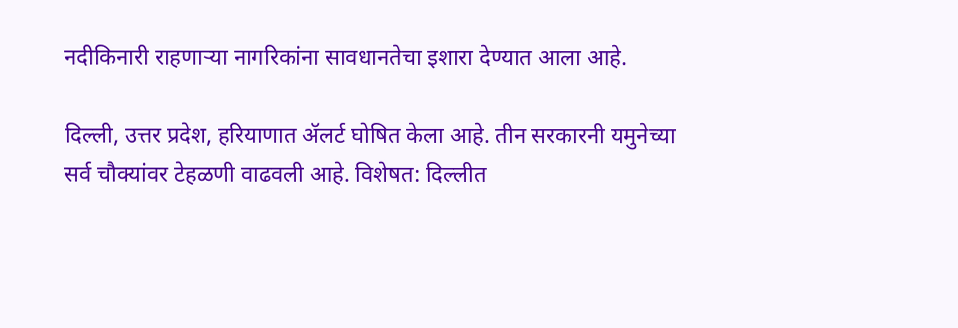नदीकिनारी राहणाऱ्या नागरिकांना सावधानतेचा इशारा देण्यात आला आहे.

दिल्ली, उत्तर प्रदेश, हरियाणात ॲलर्ट घोषित केला आहे. तीन सरकारनी यमुनेच्या सर्व चौक्यांवर टेहळणी वाढवली आहे. विशेषत: दिल्लीत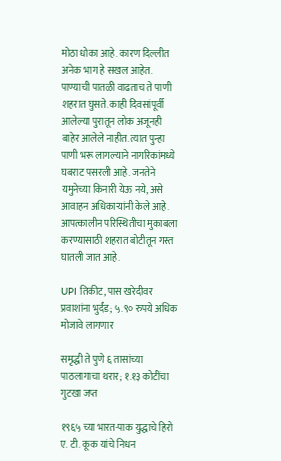मोठा धोका आहे. कारण दिल्लीत अनेक भाग हे सखल आहेत. पाण्याची पातळी वाढताच ते पाणी शहरात घुसते. काही दिवसांपूर्वी आलेल्या पुरातून लोक अजूनही बाहेर आलेले नाहीत. त्यात पुन्हा पाणी भरू लागल्याने नागरिकांमध्ये घबराट पसरली आहे. जनतेने यमुनेच्या किनारी येऊ नये, असे आवाहन अधिकाऱ्यांनी केले आहे. आपत्कालीन परिस्थितीचा मुकाबला करण्यासाठी शहरात बोटीतून गस्त घातली जात आहे.

UPI तिकीट, पास खरेदीवर प्रवाशांना भुर्दंड; ५.९० रुपये अधिक मोजावे लागणार

समृद्धी ते पुणे ६ तासांच्या पाठलागाचा थरार; १.१३ कोटींचा गुटखा जप्त

१९६५ च्या भारत-पाक युद्धाचे हिरो ए. टी. कूक यांचे निधन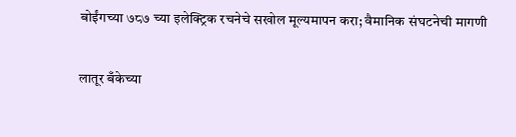बोईंगच्या ७८७ च्या इलेक्ट्रिक रचनेचे सखोल मूल्यमापन करा; वैमानिक संघटनेची मागणी

लातूर बँकेच्या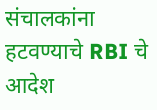संचालकांना हटवण्याचे RBI चे आदेश